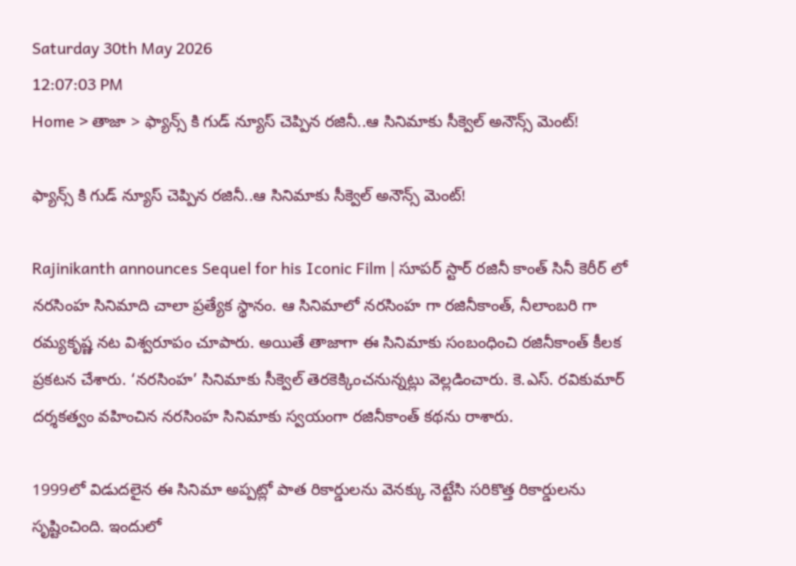Saturday 30th May 2026
12:07:03 PM
Home > తాజా > ఫ్యాన్స్ కి గుడ్ న్యూస్ చెప్పిన రజినీ..ఆ సినిమాకు సీక్వెల్ అనౌన్స్ మెంట్!

ఫ్యాన్స్ కి గుడ్ న్యూస్ చెప్పిన రజినీ..ఆ సినిమాకు సీక్వెల్ అనౌన్స్ మెంట్!

Rajinikanth announces Sequel for his Iconic Film | సూపర్ స్టార్ రజినీ కాంత్ సినీ కెరీర్ లో నరసింహ సినిమాది చాలా ప్రత్యేక స్థానం. ఆ సినిమాలో నరసింహ గా రజినీకాంత్, నీలాంబరి గా రమ్యకృష్ణ నట విశ్వరూపం చూపారు. అయితే తాజాగా ఈ సినిమాకు సంబంధించి రజినీకాంత్ కీలక ప్రకటన చేశారు. ‘నరసింహ’ సినిమాకు సీక్వెల్ తెరకెక్కించనున్నట్లు వెల్లడించారు. కె.ఎస్. రవికుమార్ దర్శకత్వం వహించిన నరసింహ సినిమాకు స్వయంగా రజినీకాంత్ కథను రాశారు.

1999లో విడుదలైన ఈ సినిమా అప్పట్లో పాత రికార్డులను వెనక్కు నెట్టేసి సరికొత్త రికార్డులను సృష్టించింది. ఇందులో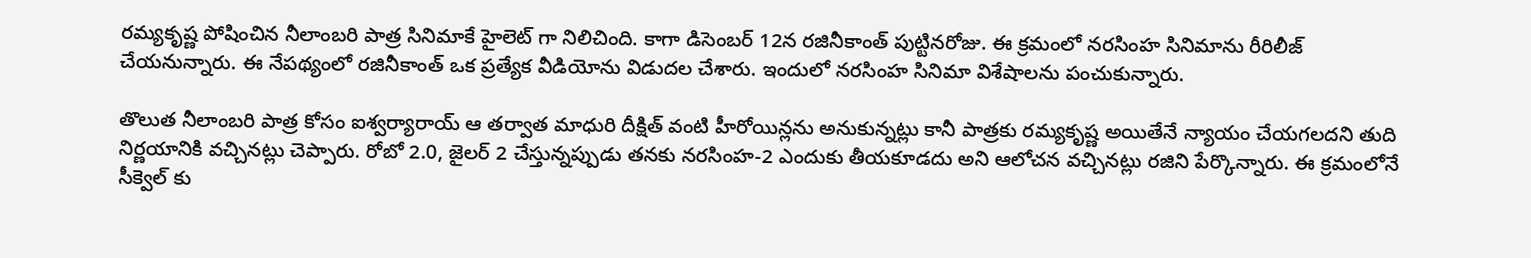రమ్యకృష్ణ పోషించిన నీలాంబరి పాత్ర సినిమాకే హైలెట్ గా నిలిచింది. కాగా డిసెంబర్ 12న రజినీకాంత్ పుట్టినరోజు. ఈ క్రమంలో నరసింహ సినిమాను రీరిలీజ్ చేయనున్నారు. ఈ నేపథ్యంలో రజినీకాంత్ ఒక ప్రత్యేక వీడియోను విడుదల చేశారు. ఇందులో నరసింహ సినిమా విశేషాలను పంచుకున్నారు.

తొలుత నీలాంబరి పాత్ర కోసం ఐశ్వర్యారాయ్ ఆ తర్వాత మాధురి దీక్షిత్ వంటి హీరోయిన్లను అనుకున్నట్లు కానీ పాత్రకు రమ్యకృష్ణ అయితేనే న్యాయం చేయగలదని తుది నిర్ణయానికి వచ్చినట్లు చెప్పారు. రోబో 2.0, జైలర్ 2 చేస్తున్నప్పుడు తనకు నరసింహ-2 ఎందుకు తీయకూడదు అని ఆలోచన వచ్చినట్లు రజిని పేర్కొన్నారు. ఈ క్రమంలోనే సీక్వెల్ కు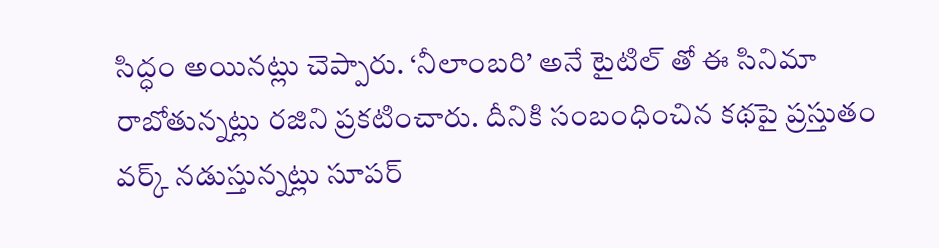సిద్ధం అయినట్లు చెప్పారు. ‘నీలాంబరి’ అనే టైటిల్ తో ఈ సినిమా రాబోతున్నట్లు రజిని ప్రకటించారు. దీనికి సంబంధించిన కథపై ప్రస్తుతం వర్క్ నడుస్తున్నట్లు సూపర్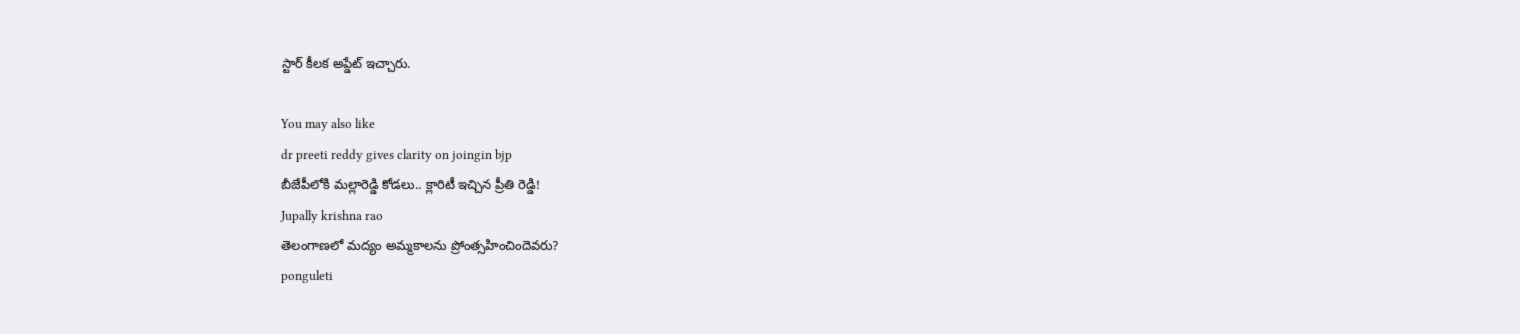స్టార్ కీలక అప్డేట్ ఇచ్చారు.

You may also like
dr preeti reddy gives clarity on joingin bjp
బీజేపీలోకి మల్లారెడ్డి కోడలు.. క్లారిటీ ఇచ్చిన ప్రీతి రెడ్డి!
Jupally krishna rao
తెలంగాణలో మ‌ద్యం అమ్మ‌కాల‌ను ప్రోంత్స‌హించిందెవ‌రు?
ponguleti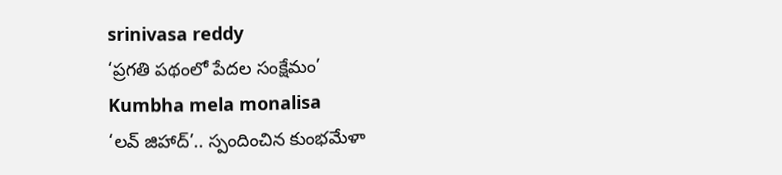srinivasa reddy
‘ప్రగతి పథంలో పేదల సంక్షేమం’
Kumbha mela monalisa
‘లవ్ జిహాద్’.. స్పందించిన కుంభమేళా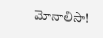మోనాలిసా!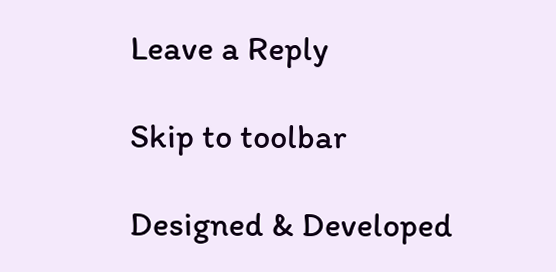Leave a Reply

Skip to toolbar

Designed & Developed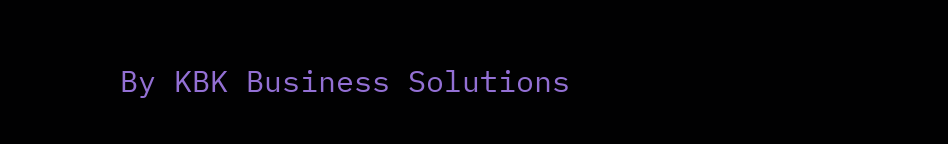By KBK Business Solutions